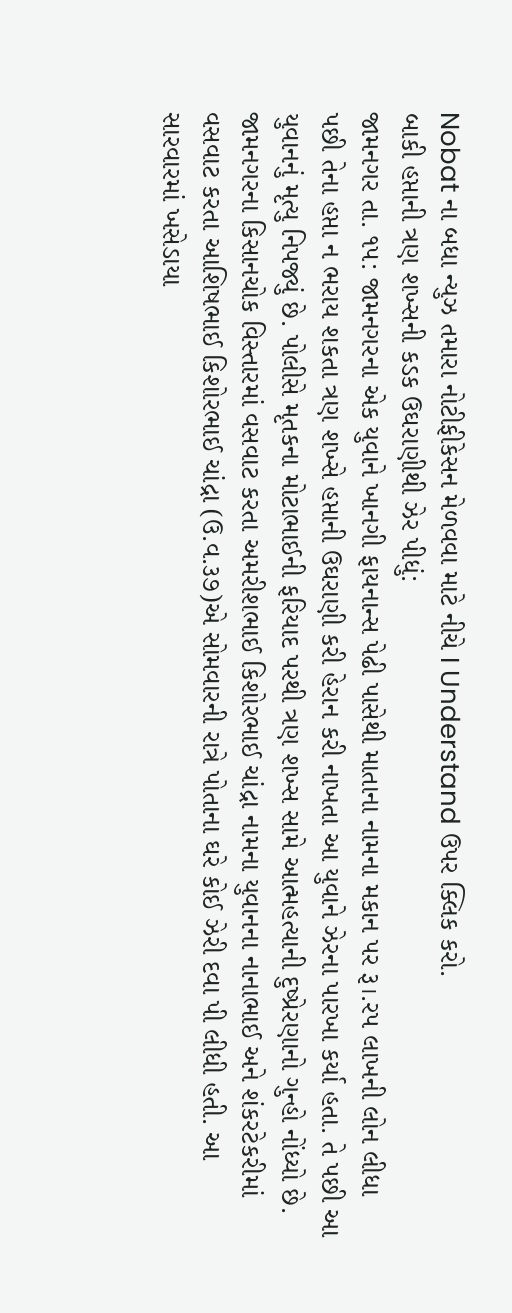Nobat ના બધા ન્યુઝ તમારા નોટીફીકેસન મેળવવા માટે નીચે I Understand ઉપર ક્લિક કરો.
બાકી હપ્તાની ત્રણ શખ્સની કડક ઉઘરાણીથી ઝેર પીધું:
જામનગર તા. ૧૫: જામનગરના એક યુવાને ખાનગી ફાયનાન્સ પેઢી પાસેથી માતાના નામના મકાન પર રૂ।.રપ લાખની લોન લીધા પછી તેના હપ્તા ન ભરાય શકતા ત્રણ શખ્સે હપ્તાની ઉઘરાણી કરી હેરાન કરી નાખતા આ યુવાને ઝેરના પારખા કર્યા હતા. તે પછી આ યુવાનનું મૃત્યુ નિપજ્યું છે. પોલીસે મૃતકના મોટાભાઈની ફરિયાદ પરથી ત્રણ શખ્સ સામે આત્મહત્યાની દુષ્પ્રેરણાનો ગુન્હો નોંધ્યો છે.
જામનગરના કિસાનચોક વિસ્તારમાં વસવાટ કરતા અમરીશભાઈ કિશોરભાઈ ચાંદ્રા નામના યુવાનના નાનાભાઈ અને શંકરટેકરીમાં વસવાટ કરતા આશિષભાઈ કિશોરભાઈ ચાંદ્રા (ઉ.વ.૩૭)એ સોમવારની રાત્રે પોતાના ઘરે કોઈ ઝેરી દવા પી લીધી હતી. આ સારવારમાં ખસેડાયા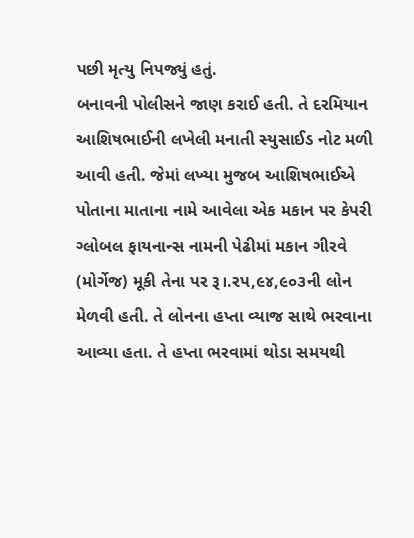પછી મૃત્યુ નિપજ્યું હતું.
બનાવની પોલીસને જાણ કરાઈ હતી. તે દરમિયાન આશિષભાઈની લખેલી મનાતી સ્યુસાઈડ નોટ મળી આવી હતી. જેમાં લખ્યા મુજબ આશિષભાઈએ પોતાના માતાના નામે આવેલા એક મકાન પર કેપરી ગ્લોબલ ફાયનાન્સ નામની પેઢીમાં મકાન ગીરવે (મોર્ગેજ) મૂકી તેના પર રૂ।.રપ,૯૪,૯૦૩ની લોન મેળવી હતી. તે લોનના હપ્તા વ્યાજ સાથે ભરવાના આવ્યા હતા. તે હપ્તા ભરવામાં થોડા સમયથી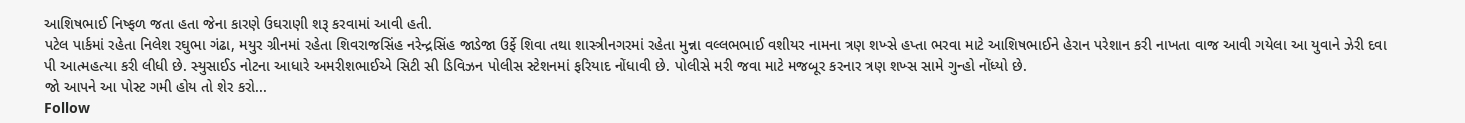આશિષભાઈ નિષ્ફળ જતા હતા જેના કારણે ઉઘરાણી શરૂ કરવામાં આવી હતી.
પટેલ પાર્કમાં રહેતા નિલેશ રઘુભા ગંઢા, મયુર ગ્રીનમાં રહેતા શિવરાજસિંહ નરેન્દ્રસિંહ જાડેજા ઉર્ફે શિવા તથા શાસ્ત્રીનગરમાં રહેતા મુન્ના વલ્લભભાઈ વશીયર નામના ત્રણ શખ્સે હપ્તા ભરવા માટે આશિષભાઈને હેરાન પરેશાન કરી નાખતા વાજ આવી ગયેલા આ યુવાને ઝેરી દવા પી આત્મહત્યા કરી લીધી છે. સ્યુસાઈડ નોટના આધારે અમરીશભાઈએ સિટી સી ડિવિઝન પોલીસ સ્ટેશનમાં ફરિયાદ નોંધાવી છે. પોલીસે મરી જવા માટે મજબૂર કરનાર ત્રણ શખ્સ સામે ગુન્હો નોંધ્યો છે.
જો આપને આ પોસ્ટ ગમી હોય તો શેર કરો...
Follow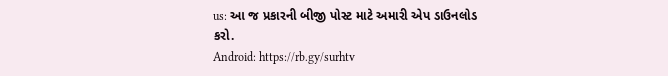us: આ જ પ્રકારની બીજી પોસ્ટ માટે અમારી એપ ડાઉનલોડ કરો.
Android: https://rb.gy/surhtv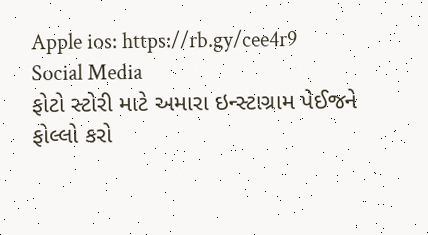Apple ios: https://rb.gy/cee4r9
Social Media
ફોટો સ્ટોરી માટે અમારા ઇન્સ્ટાગ્રામ પેઈજને ફોલ્લો કરો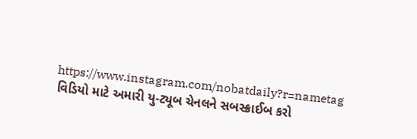https://www.instagram.com/nobatdaily?r=nametag
વિડિયો માટે અમારી યુ-ટ્યૂબ ચેનલને સબસ્ક્રાઈબ કરો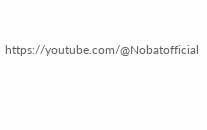https://youtube.com/@Nobatofficial